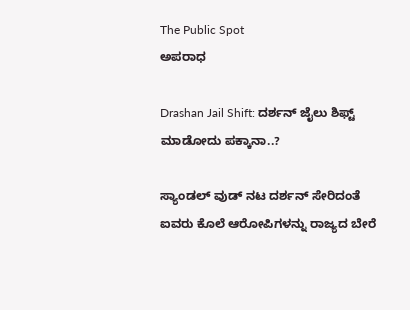The Public Spot
ಅಪರಾಧ

Drashan Jail Shift: ದರ್ಶನ್ ಜೈಲು ಶಿಫ್ಟ್ ಮಾಡೋದು ಪಕ್ಕಾನಾ..?

ಸ್ಯಾಂಡಲ್ ವುಡ್ ನಟ ದರ್ಶನ್ ಸೇರಿದಂತೆ ಐವರು ಕೊಲೆ ಆರೋಪಿಗಳನ್ನು ರಾಜ್ಯದ ಬೇರೆ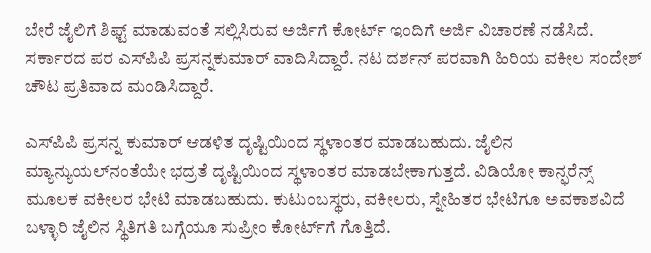ಬೇರೆ ಜೈಲಿಗೆ ಶಿಫ್ಟ್ ಮಾಡುವಂತೆ ಸಲ್ಲಿಸಿರುವ ಅರ್ಜಿಗೆ ಕೋರ್ಟ್ ಇಂದಿಗೆ ಅರ್ಜಿ ವಿಚಾರಣೆ ನಡೆಸಿದೆ. ಸರ್ಕಾರದ ಪರ ಎಸ್‌ಪಿಪಿ ಪ್ರಸನ್ನಕುಮಾರ್ ವಾದಿಸಿದ್ದಾರೆ. ನಟ ದರ್ಶನ್ ಪರವಾಗಿ ಹಿರಿಯ ವಕೀಲ ಸಂದೇಶ್ ಚೌಟ ಪ್ರತಿವಾದ ಮಂಡಿಸಿದ್ದಾರೆ.

ಎಸ್‌‌ಪಿಪಿ ಪ್ರಸನ್ನ ಕುಮಾರ್ ಆಡಳಿತ ದೃಷ್ಟಿಯಿಂದ ಸ್ಥಳಾಂತರ ಮಾಡಬಹುದು. ಜೈಲಿನ ಮ್ಯಾನ್ಯುಯಲ್‌ನಂತೆಯೇ ಭದ್ರತೆ ದೃಷ್ಟಿಯಿಂದ ಸ್ಥಳಾಂತರ ಮಾಡಬೇಕಾಗುತ್ತದೆ. ವಿಡಿಯೋ ಕಾನ್ಫರೆನ್ಸ್ ಮೂಲಕ ವಕೀಲರ ಭೇಟಿ ಮಾಡಬಹುದು. ಕುಟುಂಬಸ್ಥರು, ವಕೀಲರು, ಸ್ನೇಹಿತರ ಭೇಟಿಗೂ ಅವಕಾಶವಿದೆ ಬಳ್ಳಾರಿ ಜೈಲಿನ ಸ್ಥಿತಿಗತಿ ಬಗ್ಗೆಯೂ ಸುಪ್ರೀಂ ಕೋರ್ಟ್‌ಗೆ ಗೊತ್ತಿದೆ.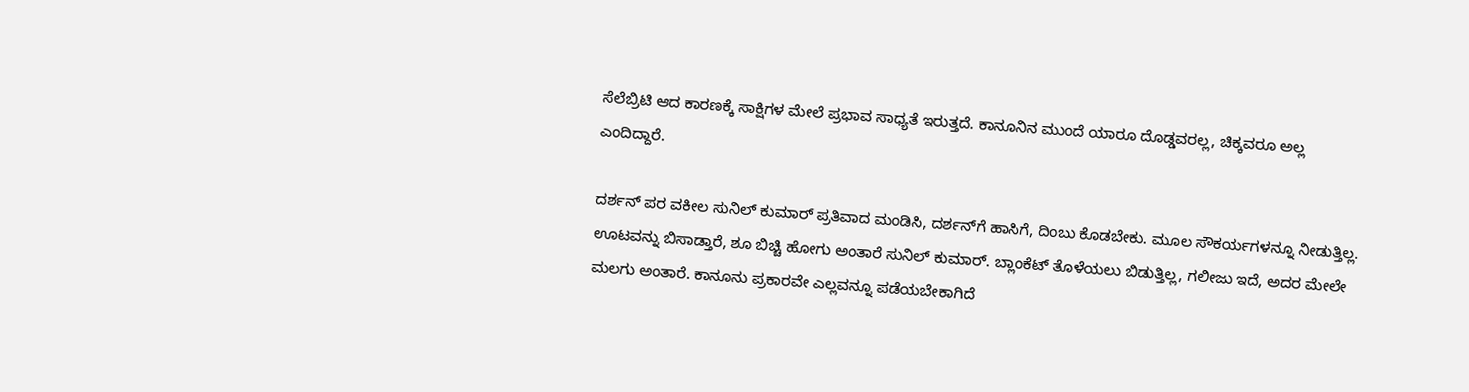ಸೆಲೆಬ್ರಿಟಿ ಆದ ಕಾರಣಕ್ಕೆ ಸಾಕ್ಷಿಗಳ ಮೇಲೆ ಪ್ರಭಾವ ಸಾಧ್ಯತೆ ಇರುತ್ತದೆ. ಕಾನೂನಿನ ಮುಂದೆ ಯಾರೂ ದೊಡ್ಡವರಲ್ಲ, ಚಿಕ್ಕವರೂ ಅಲ್ಲ ಎಂದಿದ್ದಾರೆ.

ದರ್ಶನ್ ಪರ ವಕೀಲ ಸುನಿಲ್‌ ಕುಮಾರ್‌ ಪ್ರತಿವಾದ ಮಂಡಿಸಿ, ದರ್ಶನ್‌ಗೆ ಹಾಸಿಗೆ, ದಿಂಬು ಕೊಡಬೇಕು. ಮೂಲ ಸೌಕರ್ಯಗಳನ್ನೂ ನೀಡುತ್ತಿಲ್ಲ. ಊಟವನ್ನು ಬಿಸಾಡ್ತಾರೆ, ಶೂ ಬಿಚ್ಚಿ ಹೋಗು ಅಂತಾರೆ ಸುನಿಲ್‌ ಕುಮಾರ್‌. ಬ್ಲಾಂಕೆಟ್ ತೊಳೆಯಲು ಬಿಡುತ್ತಿಲ್ಲ, ಗಲೀಜು ಇದೆ, ಅದರ ಮೇಲೇ ಮಲಗು ಅಂತಾರೆ. ಕಾನೂನು ಪ್ರಕಾರವೇ ಎಲ್ಲವನ್ನೂ ಪಡೆಯಬೇಕಾಗಿದೆ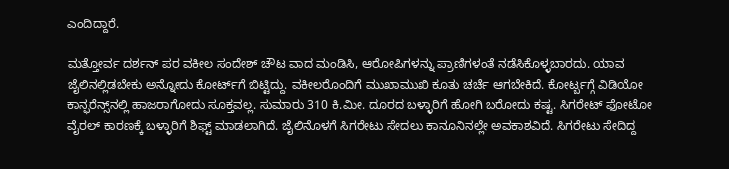ಎಂದಿದ್ದಾರೆ.

ಮತ್ತೋರ್ವ ದರ್ಶನ್ ಪರ ವಕೀಲ ಸಂದೇಶ್ ಚೌಟ ವಾದ ಮಂಡಿಸಿ, ಆರೋಪಿಗಳನ್ನು ಪ್ರಾಣಿಗಳಂತೆ ನಡೆಸಿಕೊಳ್ಳಬಾರದು. ಯಾವ ಜೈಲಿನಲ್ಲಿಡಬೇಕು ಅನ್ನೋದು ಕೋರ್ಟ್‌ಗೆ ಬಿಟ್ಟಿದ್ದು. ವಕೀಲರೊಂದಿಗೆ ಮುಖಾಮುಖಿ ಕೂತು ಚರ್ಚೆ ಆಗಬೇಕಿದೆ. ಕೋರ್ಟ್ಬಗ್ಗೆ ವಿಡಿಯೋ ಕಾನ್ಫರೆನ್ಸ್‌ನಲ್ಲಿ ಹಾಜರಾಗೋದು ಸೂಕ್ತವಲ್ಲ. ಸುಮಾರು 310 ಕಿ.ಮೀ. ದೂರದ ಬಳ್ಳಾರಿಗೆ ಹೋಗಿ ಬರೋದು ಕಷ್ಟ. ಸಿಗರೇಟ್‌ ಫೋಟೋ ವೈರಲ್ ಕಾರಣಕ್ಕೆ ಬಳ್ಳಾರಿಗೆ ಶಿಫ್ಟ್‌ ಮಾಡಲಾಗಿದೆ. ಜೈಲಿನೊಳಗೆ ಸಿಗರೇಟು ಸೇದಲು ಕಾನೂನಿನಲ್ಲೇ ಅವಕಾಶವಿದೆ. ಸಿಗರೇಟು ಸೇದಿದ್ದ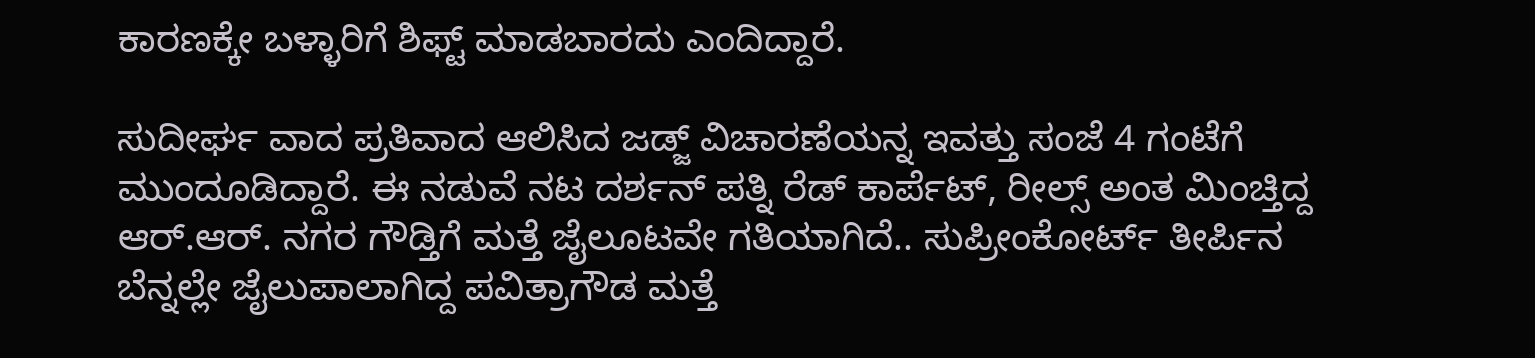ಕಾರಣಕ್ಕೇ ಬಳ್ಳಾರಿಗೆ ಶಿಫ್ಟ್ ಮಾಡಬಾರದು ಎಂದಿದ್ದಾರೆ.

ಸುದೀರ್ಘ ವಾದ ಪ್ರತಿವಾದ ಆಲಿಸಿದ ಜಡ್ಜ್‌‌ ವಿಚಾರಣೆಯನ್ನ ಇವತ್ತು ಸಂಜೆ 4 ಗಂಟೆಗೆ ಮುಂದೂಡಿದ್ದಾರೆ. ಈ ನಡುವೆ ನಟ ದರ್ಶನ್ ಪತ್ನಿ ರೆಡ್‌‌ ಕಾರ್ಪೆಟ್‌, ರೀಲ್ಸ್‌‌ ಅಂತ ಮಿಂಚ್ತಿದ್ದ ಆರ್‌.ಆರ್. ನಗರ ಗೌಡ್ತಿಗೆ ಮತ್ತೆ ಜೈಲೂಟವೇ ಗತಿಯಾಗಿದೆ.. ಸುಪ್ರೀಂಕೋರ್ಟ್ ತೀರ್ಪಿನ ಬೆನ್ನಲ್ಲೇ ಜೈಲುಪಾಲಾಗಿದ್ದ ಪವಿತ್ರಾಗೌಡ ಮತ್ತೆ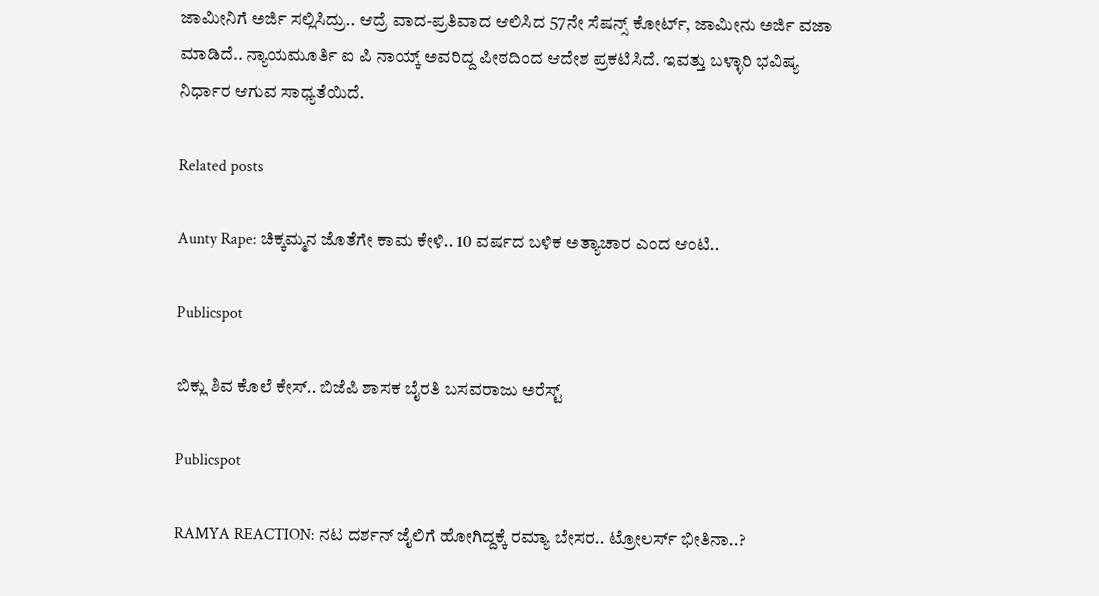ಜಾಮೀನಿಗೆ ಅರ್ಜಿ ಸಲ್ಲಿಸಿದ್ರು.. ಆದ್ರೆ ವಾದ-ಪ್ರತಿವಾದ ಆಲಿಸಿದ 57ನೇ ಸೆಷನ್ಸ್ ಕೋರ್ಟ್, ಜಾಮೀನು ಅರ್ಜಿ ವಜಾ ಮಾಡಿದೆ.. ನ್ಯಾಯಮೂರ್ತಿ ಐ ಪಿ ನಾಯ್ಕ್ ಅವರಿದ್ದ ಪೀಠದಿಂದ ಆದೇಶ ಪ್ರಕಟಿಸಿದೆ. ಇವತ್ತು ಬಳ್ಳಾರಿ ಭವಿಷ್ಯ ನಿರ್ಧಾರ ಆಗುವ ಸಾಧ್ಯತೆಯಿದೆ.

Related posts

Aunty Rape: ಚಿಕ್ಕಮ್ಮನ ಜೊತೆಗೇ ಕಾಮ ಕೇಳಿ.. 10 ವರ್ಷದ ಬಳಿಕ ಅತ್ಯಾಚಾರ ಎಂದ ಆಂಟಿ..

Publicspot

ಬಿಕ್ಲು ಶಿವ ಕೊಲೆ ಕೇಸ್‌.. ಬಿಜೆಪಿ ಶಾಸಕ ಬೈರತಿ ಬಸವರಾಜು ಅರೆಸ್ಟ್‌

Publicspot

RAMYA REACTION: ನಟ ದರ್ಶನ್ ಜೈಲಿಗೆ ಹೋಗಿದ್ದಕ್ಕೆ ರಮ್ಯಾ ಬೇಸರ.. ಟ್ರೋಲರ್ಸ್ ಭೀತಿನಾ..?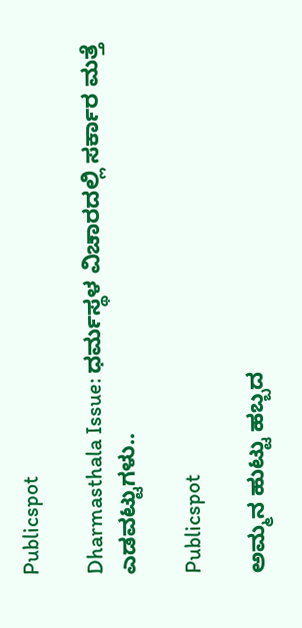Publicspot

Dharmasthala Issue: ಧರ್ಮಸ್ಥಳ ವಿಚಾರದಲ್ಲಿ ಸರ್ಕಾರ ಮತ್ತೆ ಎಡವಟ್ಟುಗಳು..

Publicspot

ಅಮ್ಮನ ಹುಟ್ಟು ಹಬ್ಬದ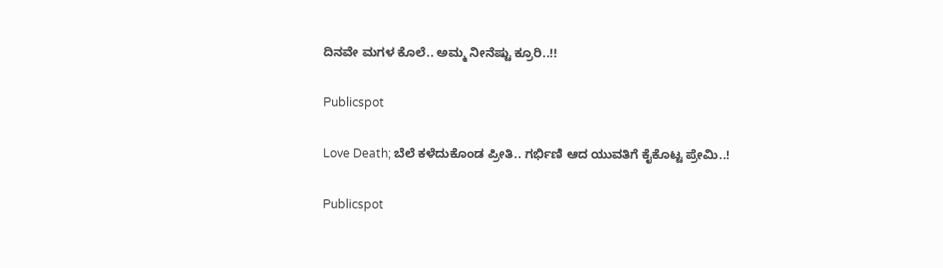ದಿನವೇ ಮಗಳ ಕೊಲೆ.. ಅಮ್ಮ ನೀನೆಷ್ಟು ಕ್ರೂರಿ..!!

Publicspot

Love Death; ಬೆಲೆ ಕಳೆದುಕೊಂಡ ಪ್ರೀತಿ.. ಗರ್ಭಿಣಿ ಆದ ಯುವತಿಗೆ ಕೈಕೊಟ್ಟ ಪ್ರೇಮಿ..!

Publicspot